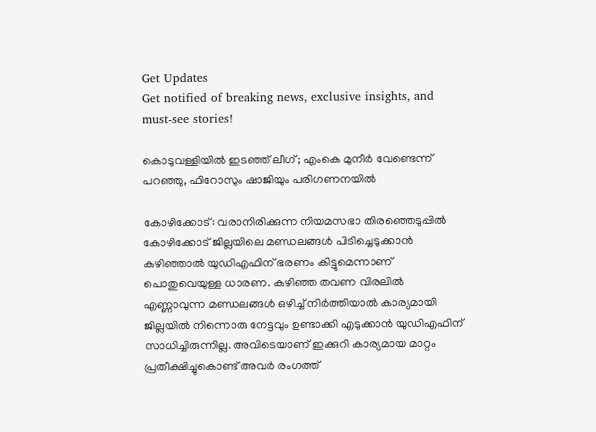Get Updates
Get notified of breaking news, exclusive insights, and must-see stories!

കൊടുവള്ളിയിൽ ഇടഞ്ഞ് ലീഗ്; എംകെ മുനീർ വേണ്ടെന്ന് പറഞ്ഞു, ഫിറോസും ഷാജിയും പരിഗണനയിൽ

കോഴിക്കോട്: വരാനിരിക്കുന്ന നിയമസഭാ തിരഞ്ഞെടുപ്പിൽ കോഴിക്കോട് ജില്ലയിലെ മണ്ഡലങ്ങൾ പിടിച്ചെടുക്കാൻ കഴിഞ്ഞാൽ യുഡിഎഫിന് ഭരണം കിട്ടുമെന്നാണ് പൊതുവെയുള്ള ധാരണ. കഴിഞ്ഞ തവണ വിരലിൽ എണ്ണാവുന്ന മണ്ഡലങ്ങൾ ഒഴിച്ച് നിർത്തിയാൽ കാര്യമായി ജില്ലയിൽ നിന്നൊരു നേട്ടവും ഉണ്ടാക്കി എടുക്കാൻ യുഡിഎഫിന് സാധിച്ചിരുന്നില്ല. അവിടെയാണ് ഇക്കുറി കാര്യമായ മാറ്റം പ്രതീക്ഷിച്ചുകൊണ്ട് അവർ രംഗത്ത്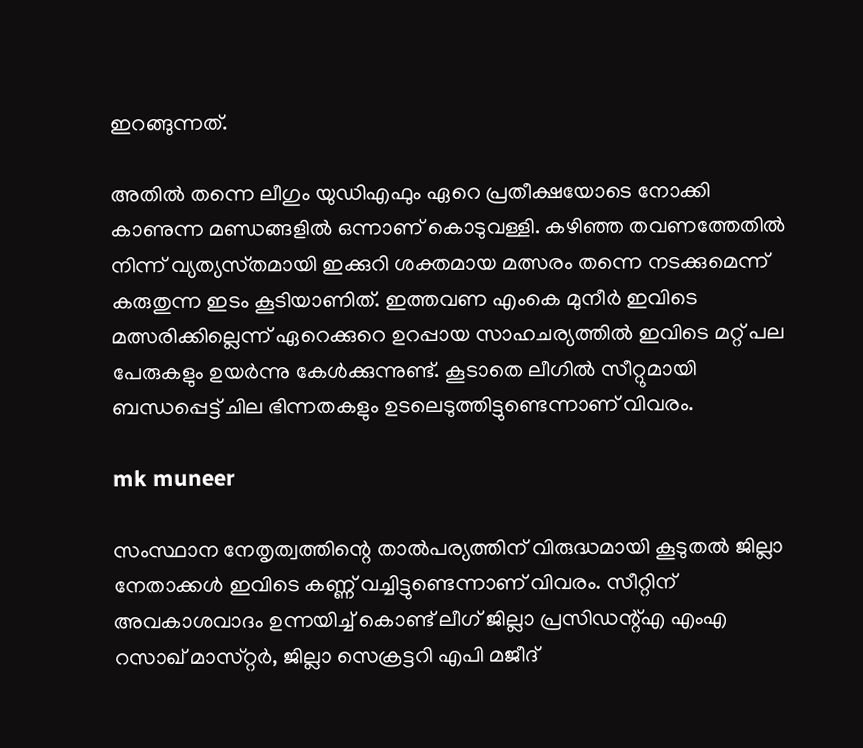ഇറങ്ങുന്നത്.

അതിൽ തന്നെ ലീഗും യുഡിഎഫും ഏറെ പ്രതീക്ഷയോടെ നോക്കി കാണുന്ന മണ്ഡങ്ങളിൽ ഒന്നാണ് കൊടുവള്ളി. കഴിഞ്ഞ തവണത്തേതിൽ നിന്ന് വ്യത്യസ്‌തമായി ഇക്കുറി ശക്തമായ മത്സരം തന്നെ നടക്കുമെന്ന് കരുതുന്ന ഇടം കൂടിയാണിത്. ഇത്തവണ എംകെ മുനീർ ഇവിടെ മത്സരിക്കില്ലെന്ന് ഏറെക്കുറെ ഉറപ്പായ സാഹചര്യത്തിൽ ഇവിടെ മറ്റ് പല പേരുകളും ഉയർന്നു കേൾക്കുന്നുണ്ട്. കൂടാതെ ലീഗിൽ സീറ്റുമായി ബന്ധപ്പെട്ട് ചില ഭിന്നതകളും ഉടലെടുത്തിട്ടുണ്ടെന്നാണ് വിവരം.

mk muneer

സംസ്ഥാന നേതൃത്വത്തിന്റെ താൽപര്യത്തിന് വിരുദ്ധമായി കൂടുതൽ ജില്ലാ നേതാക്കൾ ഇവിടെ കണ്ണ് വച്ചിട്ടുണ്ടെന്നാണ് വിവരം. സീറ്റിന് അവകാശവാദം ഉന്നയിച്ച് കൊണ്ട് ലീഗ് ജില്ലാ പ്രസിഡന്റ്എ എംഎ റസാഖ് മാസ്‌റ്റർ, ജില്ലാ സെക്രട്ടറി എപി മജീദ്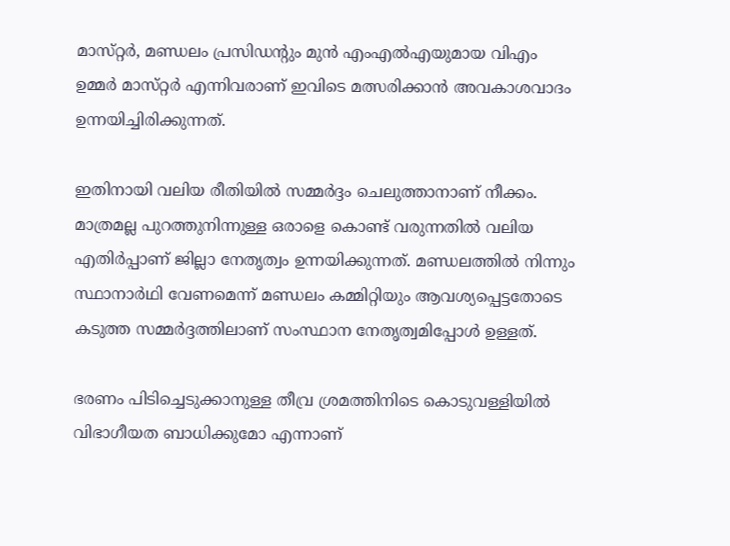മാസ്‌റ്റർ, മണ്ഡലം പ്രസിഡന്റും മുൻ എംഎൽഎയുമായ വിഎം ഉമ്മർ മാസ്‌റ്റർ എന്നിവരാണ് ഇവിടെ മത്സരിക്കാൻ അവകാശവാദം ഉന്നയിച്ചിരിക്കുന്നത്.

ഇതിനായി വലിയ രീതിയിൽ സമ്മർദ്ദം ചെലുത്താനാണ് നീക്കം. മാത്രമല്ല പുറത്തുനിന്നുള്ള ഒരാളെ കൊണ്ട് വരുന്നതിൽ വലിയ എതിർപ്പാണ് ജില്ലാ നേതൃത്വം ഉന്നയിക്കുന്നത്. മണ്ഡലത്തിൽ നിന്നും സ്ഥാനാർഥി വേണമെന്ന് മണ്ഡലം കമ്മിറ്റിയും ആവശ്യപ്പെട്ടതോടെ കടുത്ത സമ്മർദ്ദത്തിലാണ് സംസ്ഥാന നേതൃത്വമിപ്പോൾ ഉള്ളത്.

ഭരണം പിടിച്ചെടുക്കാനുള്ള തീവ്ര ശ്രമത്തിനിടെ കൊടുവള്ളിയിൽ വിഭാഗീയത ബാധിക്കുമോ എന്നാണ്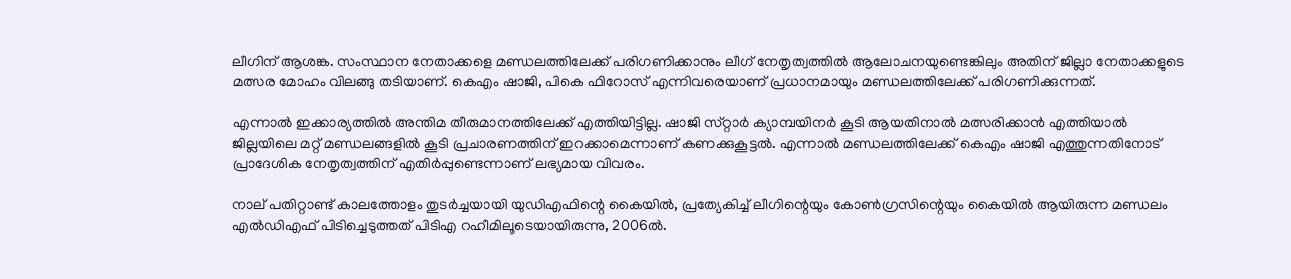ലീഗിന് ആശങ്ക. സംസ്ഥാന നേതാക്കളെ മണ്ഡലത്തിലേക്ക് പരിഗണിക്കാനും ലീഗ് നേതൃത്വത്തിൽ ആലോചനയുണ്ടെങ്കിലും അതിന് ജില്ലാ നേതാക്കളുടെ മത്സര മോഹം വിലങ്ങു തടിയാണ്. കെഎം ഷാജി, പികെ ഫിറോസ് എന്നിവരെയാണ് പ്രധാനമായും മണ്ഡലത്തിലേക്ക് പരിഗണിക്കുന്നത്.

എന്നാൽ ഇക്കാര്യത്തിൽ അന്തിമ തീരുമാനത്തിലേക്ക് എത്തിയിട്ടില്ല. ഷാജി സ്‌റ്റാർ ക്യാമ്പയിനർ കൂടി ആയതിനാൽ മത്സരിക്കാൻ എത്തിയാൽ ജില്ലയിലെ മറ്റ് മണ്ഡലങ്ങളിൽ കൂടി പ്രചാരണത്തിന് ഇറക്കാമെന്നാണ് കണക്കുകൂട്ടൽ. എന്നാൽ മണ്ഡലത്തിലേക്ക് കെഎം ഷാജി എത്തുന്നതിനോട് പ്രാദേശിക നേതൃത്വത്തിന് എതിർപ്പുണ്ടെന്നാണ് ലഭ്യമായ വിവരം.

നാല് പതിറ്റാണ്ട് കാലത്തോളം തുടർച്ചയായി യുഡിഎഫിന്റെ കൈയിൽ, പ്രത്യേകിച്ച് ലീഗിന്റെയും കോൺഗ്രസിന്റെയും കൈയിൽ ആയിരുന്ന മണ്ഡലം എൽഡിഎഫ് പിടിച്ചെടുത്തത് പിടിഎ റഹീമിലൂടെയായിരുന്നു, 2006ൽ.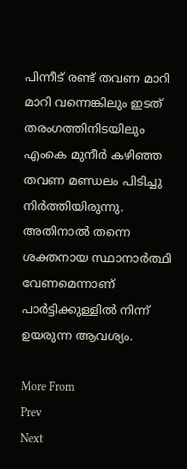പിന്നീട് രണ്ട് തവണ മാറി മാറി വന്നെങ്കിലും ഇടത് തരംഗത്തിനിടയിലും എംകെ മുനീർ കഴിഞ്ഞ തവണ മണ്ഡലം പിടിച്ചു നിർത്തിയിരുന്നു. അതിനാൽ തന്നെ ശക്തനായ സ്ഥാനാർത്ഥി വേണമെന്നാണ് പാർട്ടിക്കുള്ളിൽ നിന്ന് ഉയരുന്ന ആവശ്യം.

More From
Prev
Next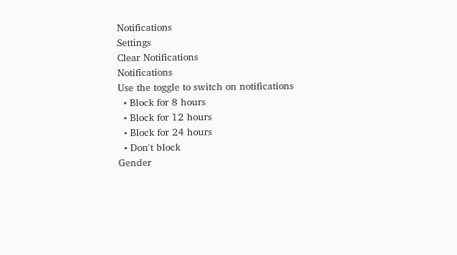Notifications
Settings
Clear Notifications
Notifications
Use the toggle to switch on notifications
  • Block for 8 hours
  • Block for 12 hours
  • Block for 24 hours
  • Don't block
Gender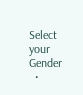Select your Gender
  •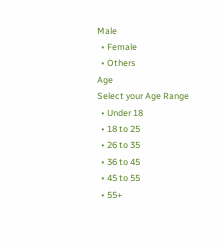Male
  • Female
  • Others
Age
Select your Age Range
  • Under 18
  • 18 to 25
  • 26 to 35
  • 36 to 45
  • 45 to 55
  • 55+